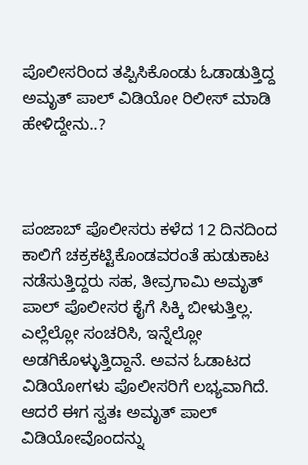ಪೊಲೀಸರಿಂದ ತಪ್ಪಿಸಿಕೊಂಡು ಓಡಾಡುತ್ತಿದ್ದ ಅಮೃತ್ ಪಾಲ್ ವಿಡಿಯೋ ರಿಲೀಸ್ ಮಾಡಿ ಹೇಳಿದ್ದೇನು..?



ಪಂಜಾಬ್ ಪೊಲೀಸರು ಕಳೆದ 12 ದಿನದಿಂದ ಕಾಲಿಗೆ ಚಕ್ರಕಟ್ಟಿಕೊಂಡವರಂತೆ ಹುಡುಕಾಟ ನಡೆಸುತ್ತಿದ್ದರು ಸಹ, ತೀವ್ರಗಾಮಿ ಅಮೃತ್ ಪಾಲ್ ಪೊಲೀಸರ ಕೈಗೆ ಸಿಕ್ಕಿ ಬೀಳುತ್ತಿಲ್ಲ. ಎಲ್ಲೆಲ್ಲೋ ಸಂಚರಿಸಿ, ಇನ್ನೆಲ್ಲೋ ಅಡಗಿಕೊಳ್ಳುತ್ತಿದ್ದಾನೆ. ಅವನ ಓಡಾಟದ ವಿಡಿಯೋಗಳು ಪೊಲೀಸರಿಗೆ ಲಭ್ಯವಾಗಿದೆ. ಆದರೆ ಈಗ ಸ್ವತಃ ಅಮೃತ್ ಪಾಲ್ ವಿಡಿಯೋವೊಂದನ್ನು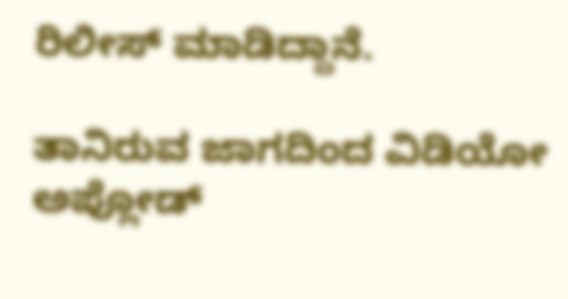ರಿಲೀಸ್ ಮಾಡಿದ್ದಾನೆ.

ತಾನಿರುವ ಜಾಗದಿಂದ ವಿಡಿಯೋ ಅಪ್ಲೋಡ್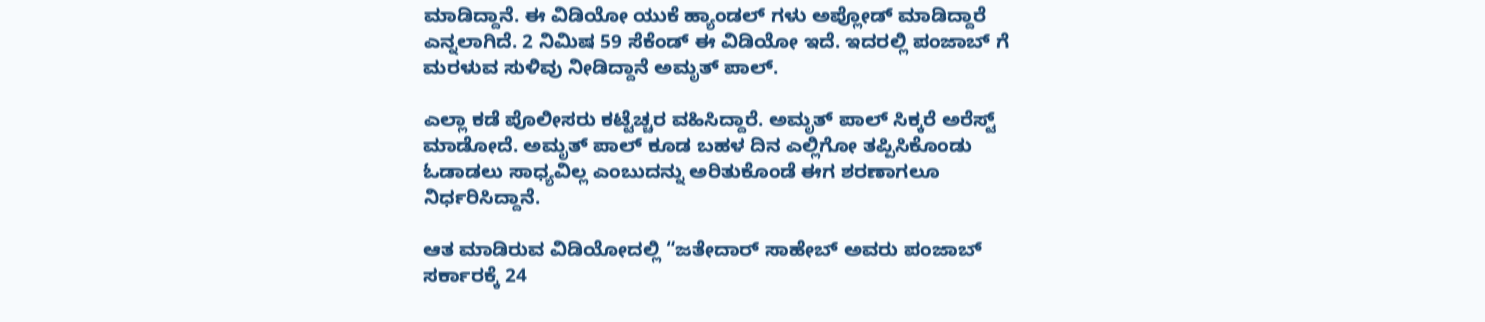ಮಾಡಿದ್ದಾನೆ. ಈ ವಿಡಿಯೋ ಯುಕೆ ಹ್ಯಾಂಡಲ್ ಗಳು ಅಪ್ಲೋಡ್ ಮಾಡಿದ್ದಾರೆ ಎನ್ನಲಾಗಿದೆ. 2 ನಿಮಿಷ 59 ಸೆಕೆಂಡ್ ಈ ವಿಡಿಯೋ ಇದೆ. ಇದರಲ್ಲಿ ಪಂಜಾಬ್ ಗೆ ಮರಳುವ ಸುಳಿವು ನೀಡಿದ್ದಾನೆ ಅಮೃತ್ ಪಾಲ್.

ಎಲ್ಲಾ ಕಡೆ ಪೊಲೀಸರು ಕಟ್ಟೆಚ್ಚರ ವಹಿಸಿದ್ದಾರೆ. ಅಮೃತ್ ಪಾಲ್ ಸಿಕ್ಕರೆ ಅರೆಸ್ಟ್ ಮಾಡೋದೆ. ಅಮೃತ್ ಪಾಲ್ ಕೂಡ ಬಹಳ ದಿನ ಎಲ್ಲಿಗೋ ತಪ್ಪಿಸಿಕೊಂಡು ಓಡಾಡಲು ಸಾಧ್ಯವಿಲ್ಲ ಎಂಬುದನ್ನು ಅರಿತುಕೊಂಡೆ ಈಗ ಶರಣಾಗಲೂ ನಿರ್ಧರಿಸಿದ್ದಾನೆ.

ಆತ ಮಾಡಿರುವ ವಿಡಿಯೋದಲ್ಲಿ “ಜತೇದಾರ್ ಸಾಹೇಬ್ ಅವರು ಪಂಜಾಬ್ ಸರ್ಕಾರಕ್ಕೆ 24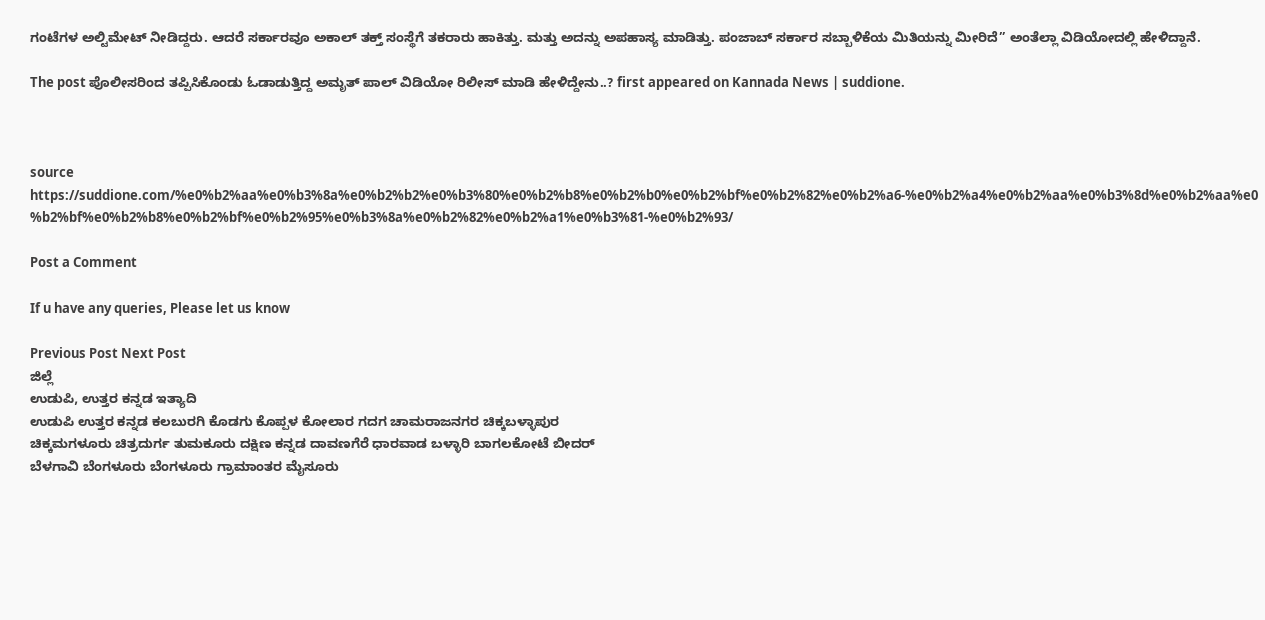ಗಂಟೆಗಳ ಅಲ್ಟಿಮೇಟ್ ನೀಡಿದ್ದರು. ಆದರೆ ಸರ್ಕಾರವೂ ಅಕಾಲ್ ತಕ್ತ್ ಸಂಸ್ಥೆಗೆ ತಕರಾರು ಹಾಕಿತ್ತು. ಮತ್ತು ಅದನ್ನು ಅಪಹಾಸ್ಯ ಮಾಡಿತ್ತು. ಪಂಜಾಬ್ ಸರ್ಕಾರ ಸಬ್ಬಾಳಿಕೆಯ ಮಿತಿಯನ್ನು ಮೀರಿದೆ” ಅಂತೆಲ್ಲಾ ವಿಡಿಯೋದಲ್ಲಿ ಹೇಳಿದ್ದಾನೆ.

The post ಪೊಲೀಸರಿಂದ ತಪ್ಪಿಸಿಕೊಂಡು ಓಡಾಡುತ್ತಿದ್ದ ಅಮೃತ್ ಪಾಲ್ ವಿಡಿಯೋ ರಿಲೀಸ್ ಮಾಡಿ ಹೇಳಿದ್ದೇನು..? first appeared on Kannada News | suddione.



source https://suddione.com/%e0%b2%aa%e0%b3%8a%e0%b2%b2%e0%b3%80%e0%b2%b8%e0%b2%b0%e0%b2%bf%e0%b2%82%e0%b2%a6-%e0%b2%a4%e0%b2%aa%e0%b3%8d%e0%b2%aa%e0%b2%bf%e0%b2%b8%e0%b2%bf%e0%b2%95%e0%b3%8a%e0%b2%82%e0%b2%a1%e0%b3%81-%e0%b2%93/

Post a Comment

If u have any queries, Please let us know

Previous Post Next Post
ಜಿಲ್ಲೆ
ಉಡುಪಿ, ಉತ್ತರ ಕನ್ನಡ ಇತ್ಯಾದಿ
ಉಡುಪಿ ಉತ್ತರ ಕನ್ನಡ ಕಲಬುರಗಿ ಕೊಡಗು ಕೊಪ್ಪಳ ಕೋಲಾರ ಗದಗ ಚಾಮರಾಜನಗರ ಚಿಕ್ಕಬಳ್ಳಾಪುರ
ಚಿಕ್ಕಮಗಳೂರು ಚಿತ್ರದುರ್ಗ ತುಮಕೂರು ದಕ್ಷಿಣ ಕನ್ನಡ ದಾವಣಗೆರೆ ಧಾರವಾಡ ಬಳ್ಳಾರಿ ಬಾಗಲಕೋಟೆ ಬೀದರ್
ಬೆಳಗಾವಿ ಬೆಂಗಳೂರು ಬೆಂಗಳೂರು ಗ್ರಾಮಾಂತರ ಮೈಸೂರು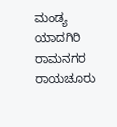ಮಂಡ್ಯ ಯಾದಗಿರಿ ರಾಮನಗರ ರಾಯಚೂರು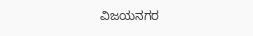ವಿಜಯನಗರ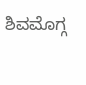ಶಿವಮೊಗ್ಗ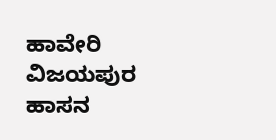ಹಾವೇರಿ ವಿಜಯಪುರ ಹಾಸನ